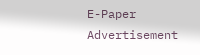E-Paper
Advertisement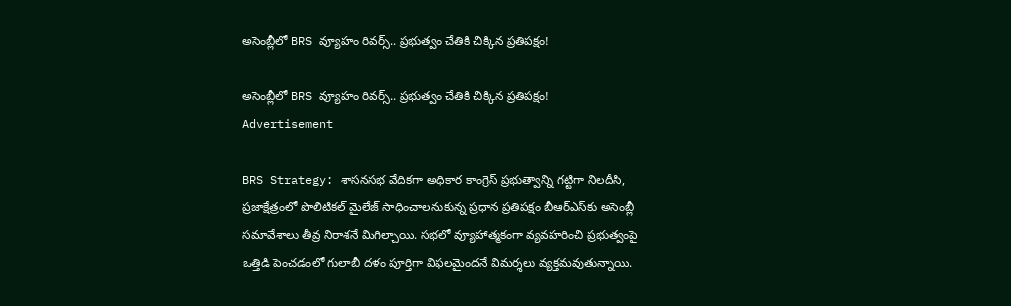అసెంబ్లీలో BRS వ్యూహం రివర్స్.. ప్రభుత్వం చేతికి చిక్కిన ప్రతిపక్షం!

అసెంబ్లీలో BRS వ్యూహం రివర్స్.. ప్రభుత్వం చేతికి చిక్కిన ప్రతిపక్షం!
Advertisement

BRS Strategy: శాసనసభ వేదికగా అధికార కాంగ్రెస్ ప్రభుత్వాన్ని గట్టిగా నిలదీసి, ప్రజాక్షేత్రంలో పొలిటికల్ మైలేజ్ సాధించాలనుకున్న ప్రధాన ప్రతిపక్షం బీఆర్ఎస్‌కు అసెంబ్లీ సమావేశాలు తీవ్ర నిరాశనే మిగిల్చాయి. సభలో వ్యూహాత్మకంగా వ్యవహరించి ప్రభుత్వంపై ఒత్తిడి పెంచడంలో గులాబీ దళం పూర్తిగా విఫలమైందనే విమర్శలు వ్యక్తమవుతున్నాయి.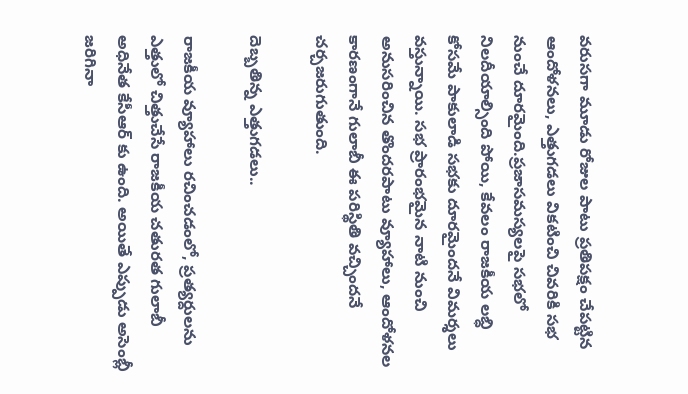వరుసగా మూడు రోజుల పాటు ప్రతిపక్షం చేపట్టిన ఆందోళనలు, ఎత్తుగడలు వికటించి చివరికి సభ నుంచే దూరమైంది.ప్రజాసమస్యలపై సభలో నిలదీయాల్సింది పోయి, కేవలం రాజకీయ లబ్ధి కోసమే పాకులాడి సభకు దూరమైందనే విమర్శలు వస్తున్నాయి. సభ ప్రారంభమైన నాటి నుంచి అనుసరించిన తొందరపాటు వ్యూహాలు, ఆందోళనల కారణంగానే గులాబీ ఈ పరిస్థితి వచ్చిందనే చర్చజరుగుతుంది.

దెబ్బతిన్న ఎత్తుగడలు..

రాజకీయ వ్యూహాలు రచించడంలో, ప్రత్యర్దులను ఎత్తులో చిత్తుచేసే రాజకీయ చతురత గులాబీ అధినేత కేసీఆర్ కు ఉంది. అయితే ఎప్పుడు అసెంబ్లీ జరిగినా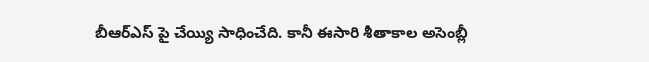బీఆర్ఎస్ పై చేయ్యి సాధించేది. కానీ ఈసారి శీతాకాల అసెంబ్లీ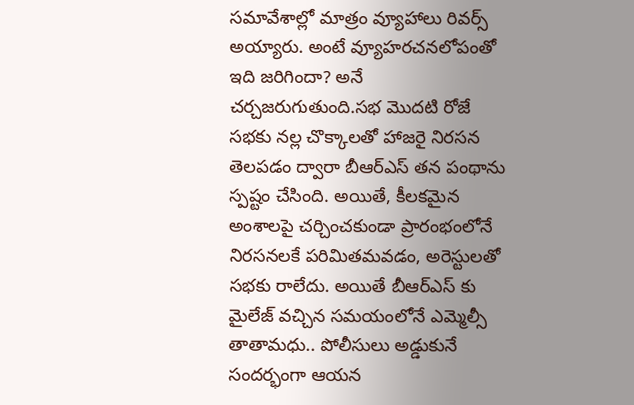సమావేశాల్లో మాత్రం వ్యూహాలు రివర్స్ అయ్యారు. అంటే వ్యూహరచనలోపంతో ఇది జరిగిందా? అనే చర్చజరుగుతుంది.సభ మొదటి రోజే సభకు నల్ల చొక్కాలతో హాజరై నిరసన తెలపడం ద్వారా బీఆర్ఎస్ తన పంథాను స్పష్టం చేసింది. అయితే, కీలకమైన అంశాలపై చర్చించకుండా ప్రారంభంలోనే నిరసనలకే పరిమితమవడం, అరెస్టులతో సభకు రాలేదు. అయితే బీఆర్ఎస్ కు మైలేజ్ వచ్చిన సమయంలోనే ఎమ్మెల్సీ తాతామధు.. పోలీసులు అడ్డుకునే సందర్భంగా ఆయన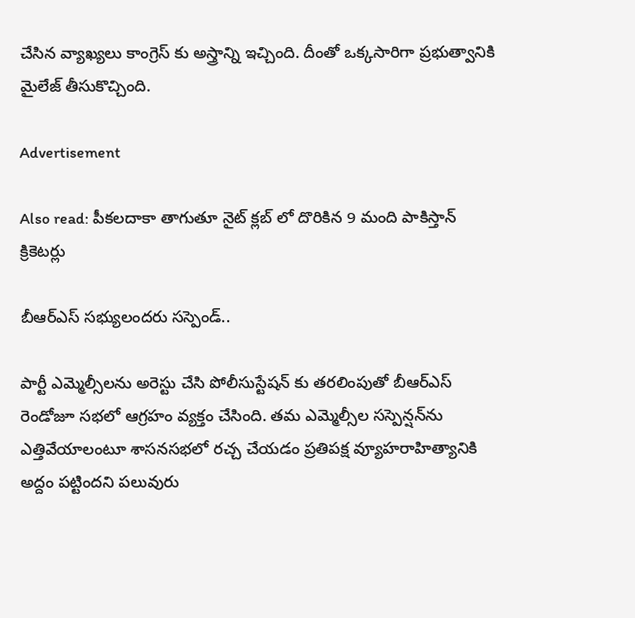చేసిన వ్యాఖ్యలు కాంగ్రెస్ కు అస్త్రాన్ని ఇచ్చింది. దీంతో ఒక్కసారిగా ప్రభుత్వానికి మైలేజ్ తీసుకొచ్చింది.

Advertisement

Also read: పీక‌ల‌దాకా తాగుతూ నైట్ క్ల‌బ్ లో దొరికిన 9 మంది పాకిస్తాన్ క్రికెట‌ర్లు

బీఆర్ఎస్ సభ్యులందరు సస్పెండ్..

పార్టీ ఎమ్మెల్సీలను అరెస్టు చేసి పోలీసుస్టేషన్ కు తరలింపుతో బీఆర్ఎస్ రెండోజూ సభలో ఆగ్రహం వ్యక్తం చేసింది. తమ ఎమ్మెల్సీల సస్పెన్షన్‌ను ఎత్తివేయాలంటూ శాసనసభలో రచ్చ చేయడం ప్రతిపక్ష వ్యూహరాహిత్యానికి అద్దం పట్టిందని పలువురు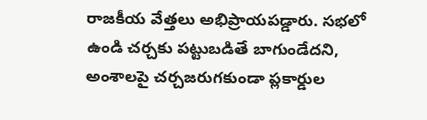రాజకీయ వేత్తలు అభిప్రాయపడ్డారు. సభలో ఉండి చర్చకు పట్టుబడితే బాగుండేదని, అంశాలపై చర్చజరుగకుండా ప్లకార్డుల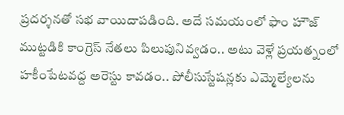ప్రదర్శనతో సభ వాయిదాపడింది. అదే సమయంలో ఫాం హౌజ్ ముట్టడికి కాంగ్రెస్ నేతలు పిలుపునివ్వడం.. అటు వెళ్లే ప్రయత్నంలో హకీంపేటవద్ద అరెస్టు కావడం.. పోలీసుస్టేషన్లకు ఎమ్మెల్యేలను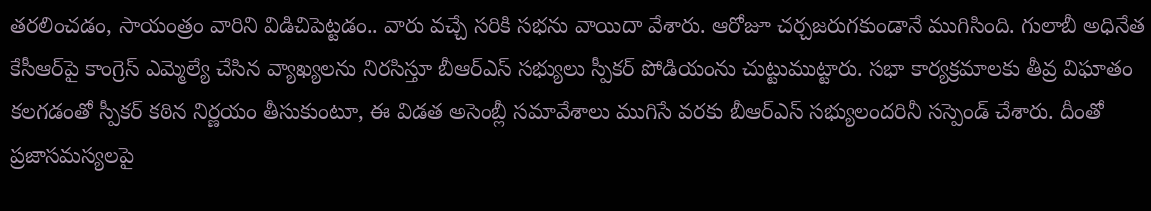తరలించడం, సాయంత్రం వారిని విడిచిపెట్టడం.. వారు వచ్చే సరికి సభను వాయిదా వేశారు. ఆరోజూ చర్చజరుగకుండానే ముగిసింది. గులాబీ అధినేత కేసీఆర్‌పై కాంగ్రెస్ ఎమ్మెల్యే చేసిన వ్యాఖ్యలను నిరసిస్తూ బీఆర్ఎస్ సభ్యులు స్పీకర్ పోడియంను చుట్టుముట్టారు. సభా కార్యక్రమాలకు తీవ్ర విఘాతం కలగడంతో స్పీకర్ కఠిన నిర్ణయం తీసుకుంటూ, ఈ విడత అసెంబ్లీ సమావేశాలు ముగిసే వరకు బీఆర్ఎస్ సభ్యులందరినీ సస్పెండ్ చేశారు. దీంతో ప్రజాసమస్యలపై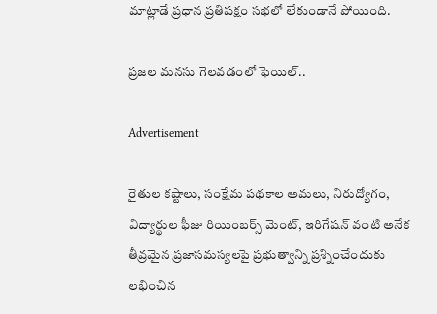మాట్లాడే ప్రధాన ప్రతిపక్షం సభలో లేకుండానే పోయింది.

ప్రజల మనసు గెలవడంలో ఫెయిల్..

Advertisement

రైతుల కష్టాలు, సంక్షేమ పథకాల అమలు, నిరుద్యోగం, విద్యార్థుల ఫీజు రియింబర్స్ మెంట్, ఇరిగేషన్ వంటి అనేక తీవ్రమైన ప్రజాసమస్యలపై ప్రభుత్వాన్ని ప్రశ్నించేందుకు లభించిన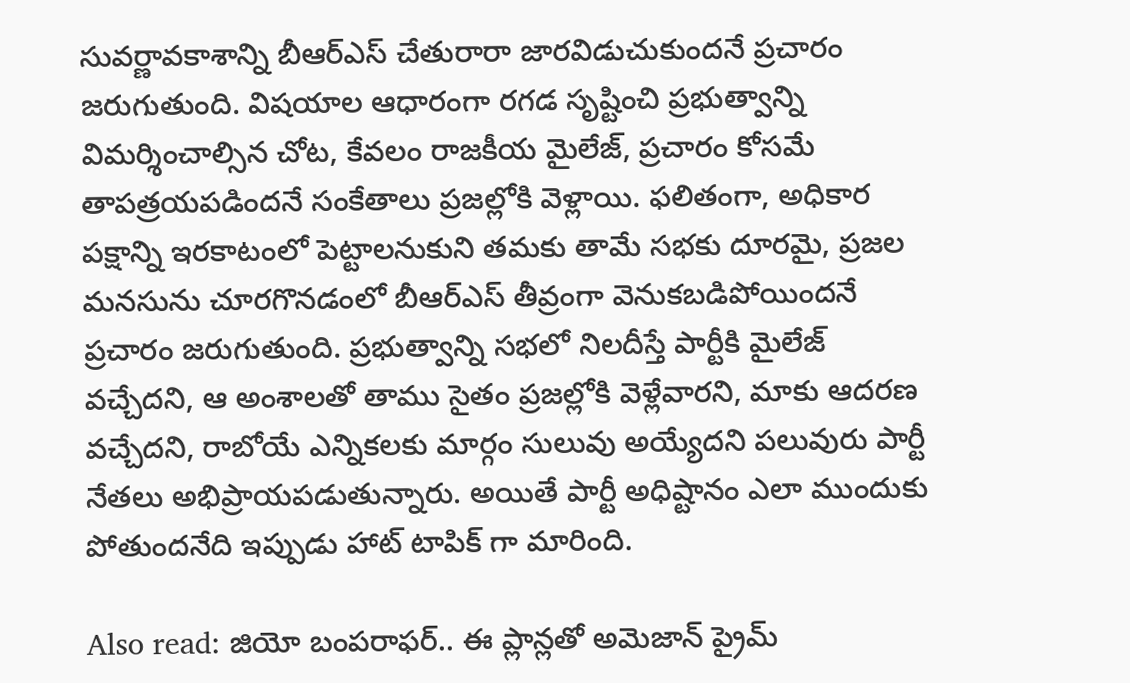సువర్ణావకాశాన్ని బీఆర్ఎస్ చేతురారా జారవిడుచుకుందనే ప్రచారం జరుగుతుంది. విషయాల ఆధారంగా రగడ సృష్టించి ప్రభుత్వాన్ని విమర్శించాల్సిన చోట, కేవలం రాజకీయ మైలేజ్, ప్రచారం కోసమే తాపత్రయపడిందనే సంకేతాలు ప్రజల్లోకి వెళ్లాయి. ఫలితంగా, అధికార పక్షాన్ని ఇరకాటంలో పెట్టాలనుకుని తమకు తామే సభకు దూరమై, ప్రజల మనసును చూరగొనడంలో బీఆర్ఎస్ తీవ్రంగా వెనుకబడిపోయిందనే ప్రచారం జరుగుతుంది. ప్రభుత్వాన్ని సభలో నిలదీస్తే పార్టీకి మైలేజ్ వచ్చేదని, ఆ అంశాలతో తాము సైతం ప్రజల్లోకి వెళ్లేవారని, మాకు ఆదరణ వచ్చేదని, రాబోయే ఎన్నికలకు మార్గం సులువు అయ్యేదని పలువురు పార్టీ నేతలు అభిప్రాయపడుతున్నారు. అయితే పార్టీ అధిష్టానం ఎలా ముందుకు పోతుందనేది ఇప్పుడు హాట్ టాపిక్ గా మారింది.

Also read: జియో బంపరాఫర్.. ఈ ప్లాన్లతో అమెజాన్ ప్రైమ్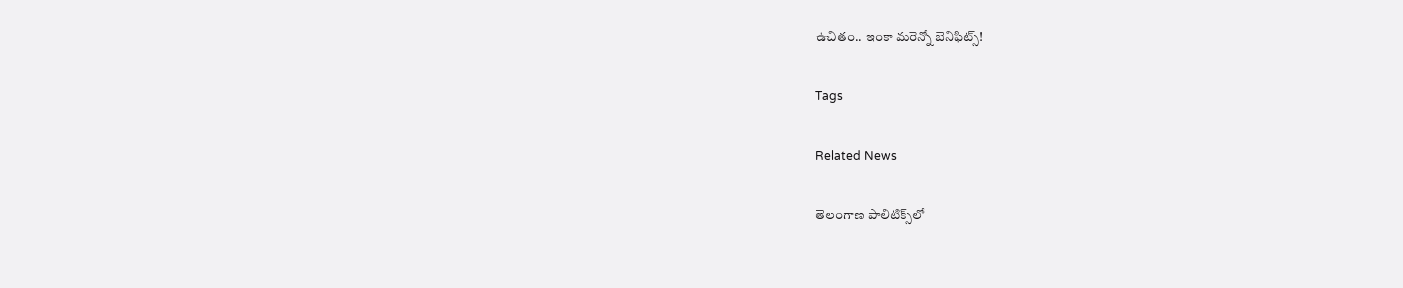ఉచితం.. ఇంకా మరెన్నో బెనిఫిట్స్!

Tags

Related News

తెలంగాణ పాలిటిక్స్‌లో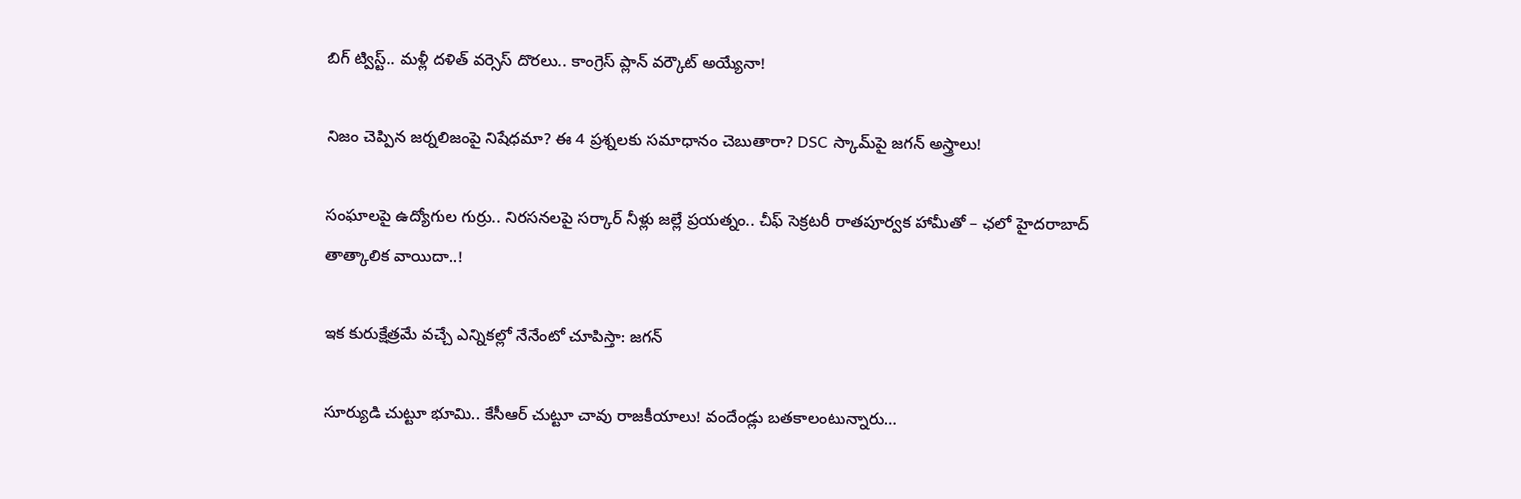బిగ్ ట్విస్ట్.. మళ్లీ దళిత్ వర్సెస్ దొరలు.. కాంగ్రెస్ ప్లాన్ వర్కౌట్ అయ్యేనా!

నిజం చెప్పిన జర్నలిజంపై నిషేధమా? ఈ 4 ప్రశ్నలకు సమాధానం చెబుతారా? DSC స్కామ్‌పై జగన్ అస్త్రాలు!

సంఘాలపై ఉద్యోగుల గుర్రు.. నిరసనలపై సర్కార్‌ నీళ్లు జల్లే ప్రయత్నం.. చీఫ్ సెక్రటరీ రాతపూర్వక హామీతో – ఛలో హైదరాబాద్ తాత్కాలిక వాయిదా..!

ఇక కురుక్షేత్రమే వచ్చే ఎన్నికల్లో నేనేంటో చూపిస్తా: జగన్

సూర్యుడి చుట్టూ భూమి.. కేసీఆర్‌ చుట్టూ చావు రాజకీయాలు! వందేండ్లు బతకాలంటున్నారు…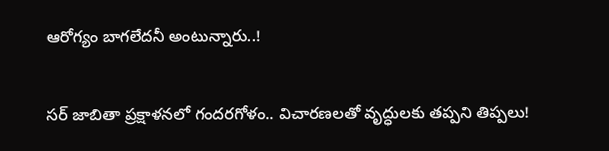ఆరోగ్యం బాగలేదనీ అంటున్నారు..!

సర్ జాబితా ప్రక్షాళనలో గందరగోళం.. విచారణలతో వృద్ధులకు తప్పని తిప్పలు!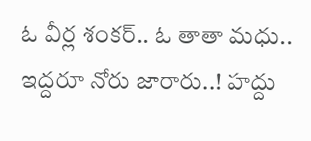ఓ వీర్ల శంకర్‌.. ఓ తాతా మధు.. ఇద్దరూ నోరు జారారు..! హద్దు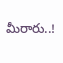మీరారు..!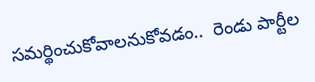సమర్థించుకోవాలనుకోవడం..  రెండు పార్టీల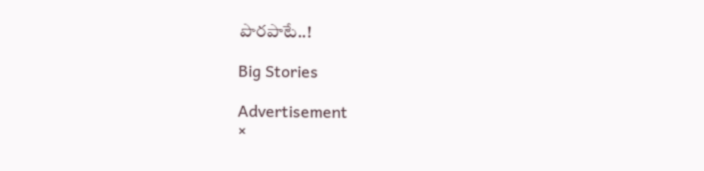పొరపాటే..!

Big Stories

Advertisement
×